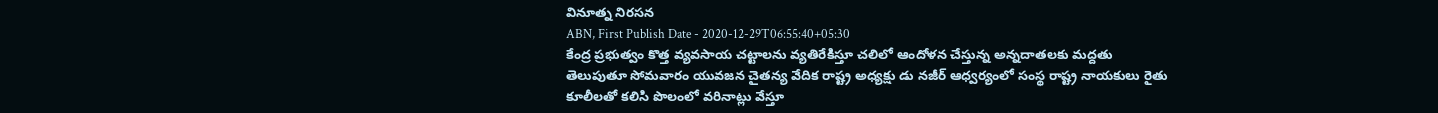వినూత్న నిరసన
ABN, First Publish Date - 2020-12-29T06:55:40+05:30
కేంద్ర ప్రభుత్వం కొత్త వ్యవసాయ చట్టాలను వ్యతిరేకిస్తూ చలిలో ఆందోళన చేస్తున్న అన్నదాతలకు మద్దతు తెలుపుతూ సోమవారం యువజన చైతన్య వేదిక రాష్ట్ర అధ్యక్షు డు నజీర్ ఆధ్వర్యంలో సంస్థ రాష్ట్ర నాయకులు రైతు కూలీలతో కలిసి పొలంలో వరినాట్లు వేస్తూ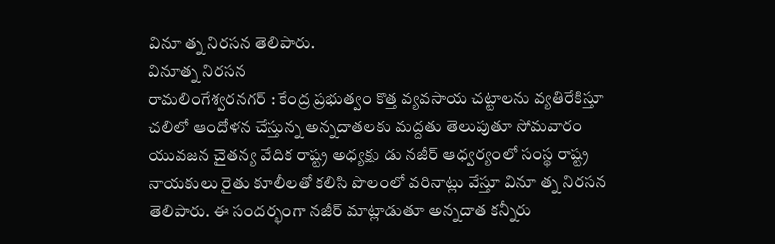వినూ త్న నిరసన తెలిపారు.
వినూత్న నిరసన
రామలింగేశ్వరనగర్ : కేంద్ర ప్రభుత్వం కొత్త వ్యవసాయ చట్టాలను వ్యతిరేకిస్తూ చలిలో ఆందోళన చేస్తున్న అన్నదాతలకు మద్దతు తెలుపుతూ సోమవారం యువజన చైతన్య వేదిక రాష్ట్ర అధ్యక్షు డు నజీర్ ఆధ్వర్యంలో సంస్థ రాష్ట్ర నాయకులు రైతు కూలీలతో కలిసి పొలంలో వరినాట్లు వేస్తూ వినూ త్న నిరసన తెలిపారు. ఈ సందర్భంగా నజీర్ మాట్లాడుతూ అన్నదాత కన్నీరు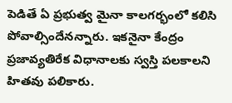పెడితే ఏ ప్రభుత్వ మైనా కాలగర్భంలో కలిసి పోవాల్సిందేనన్నారు. ఇకనైనా కేంద్రం ప్రజావ్యతిరేక విధానాలకు స్వస్తి పలకాలని హితవు పలికారు.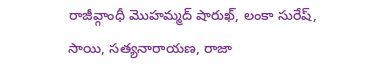రాజీవ్గాంధీ మొహమ్మద్ షారుఖ్, లంకా సురేష్, సాయి, సత్యనారాయణ, రాజా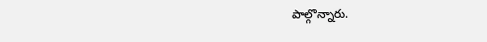పాల్గొన్నారు.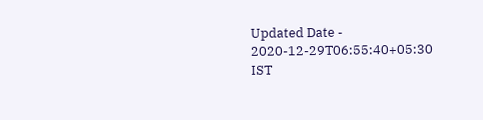Updated Date - 2020-12-29T06:55:40+05:30 IST